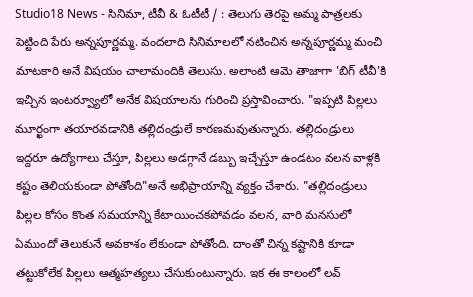Studio18 News - సినిమా, టీవీ & ఓటీటీ / : తెలుగు తెరపై అమ్మ పాత్రలకు పెట్టింది పేరు అన్నపూర్ణమ్మ. వందలాది సినిమాలలో నటించిన అన్నపూర్ణమ్మ మంచి మాటకారి అనే విషయం చాలామందికి తెలుసు. అలాంటి ఆమె తాజాగా 'బిగ్ టీవీ'కి ఇచ్చిన ఇంటర్వ్యూలో అనేక విషయాలను గురించి ప్రస్తావించారు. "ఇప్పటి పిల్లలు మూర్ఖంగా తయారవడానికి తల్లిదండ్రులే కారణమవుతున్నారు. తల్లిదండ్రులు ఇద్దరూ ఉద్యోగాలు చేస్తూ, పిల్లలు అడగ్గానే డబ్బు ఇచ్చేస్తూ ఉండటం వలన వాళ్లకి కష్టం తెలియకుండా పోతోంది"అనే అభిప్రాయాన్ని వ్యక్తం చేశారు. "తల్లిదండ్రులు పిల్లల కోసం కొంత సమయాన్ని కేటాయించకపోవడం వలన, వారి మనసులో ఏముందో తెలుకునే అవకాశం లేకుండా పోతోంది. దాంతో చిన్న కష్టానికి కూడా తట్టుకోలేక పిల్లలు ఆత్మహత్యలు చేసుకుంటున్నారు. ఇక ఈ కాలంలో లవ్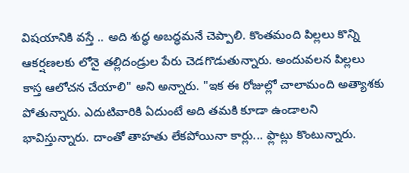విషయానికి వస్తే .. అది శుద్ధ అబద్ధమనే చెప్పాలి. కొంతమంది పిల్లలు కొన్ని ఆకర్షణలకు లోనై తల్లిదండ్రుల పేరు చెడగొడుతున్నారు. అందువలన పిల్లలు కాస్త ఆలోచన చేయాలి" అని అన్నారు. "ఇక ఈ రోజుల్లో చాలామంది అత్యాశకు పోతున్నారు. ఎదుటివారికి ఏదుంటే అది తమకి కూడా ఉండాలని భావిస్తున్నారు. దాంతో తాహతు లేకపోయినా కార్లు... ఫ్లాట్లు కొంటున్నారు.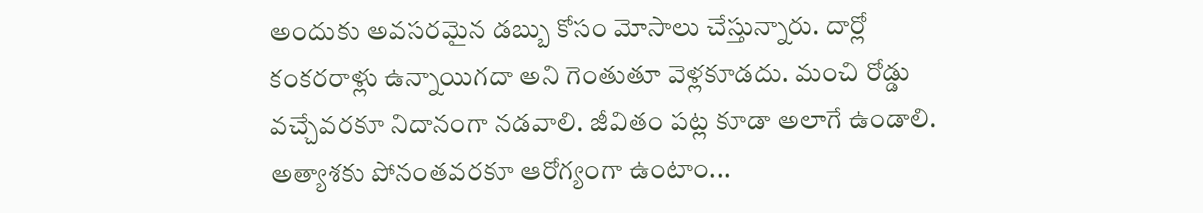అందుకు అవసరమైన డబ్బు కోసం మోసాలు చేస్తున్నారు. దార్లో కంకరరాళ్లు ఉన్నాయిగదా అని గెంతుతూ వెళ్లకూడదు. మంచి రోడ్డు వచ్చేవరకూ నిదానంగా నడవాలి. జీవితం పట్ల కూడా అలాగే ఉండాలి. అత్యాశకు పోనంతవరకూ ఆరోగ్యంగా ఉంటాం...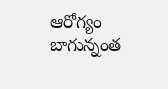ఆరోగ్యం బాగున్నంత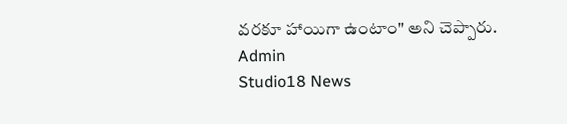వరకూ హాయిగా ఉంటాం" అని చెప్పారు.
Admin
Studio18 News